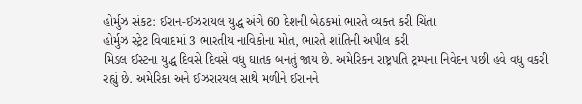હોર્મુઝ સંકટ: ઈરાન-ઈઝરાયલ યુદ્ધ અંગે 60 દેશની બેઠકમાં ભારતે વ્યક્ત કરી ચિંતા
હોર્મુઝ સ્ટ્રેટ વિવાદમાં 3 ભારતીય નાવિકોના મોત, ભારતે શાંતિની અપીલ કરી
મિડલ ઈસ્ટના યુદ્ધ દિવસે દિવસે વધુ ઘાતક બનતું જાય છે. અમેરિકન રાષ્ટ્રપતિ ટ્રમ્પના નિવેદન પછી હવે વધુ વકરી રહ્યું છે. અમેરિકા અને ઈઝરારયલ સાથે મળીને ઈરાનને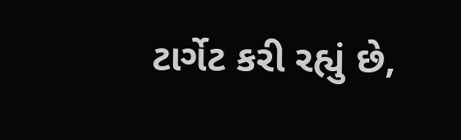ટાર્ગેટ કરી રહ્યું છે,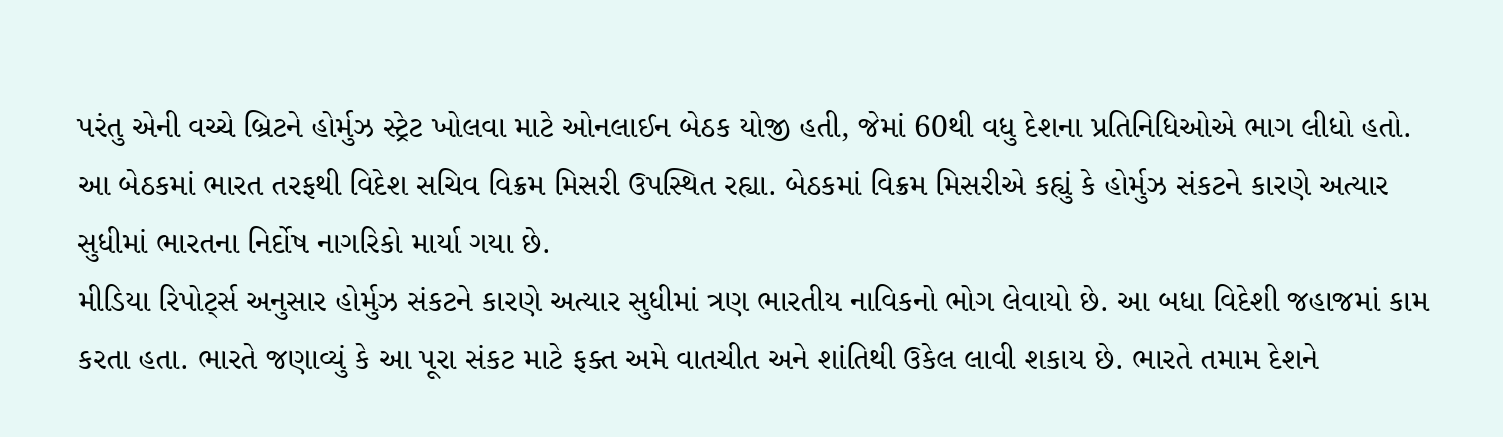પરંતુ એની વચ્ચે બ્રિટને હોર્મુઝ સ્ટ્રેટ ખોલવા માટે ઓનલાઈન બેઠક યોજી હતી, જેમાં 60થી વધુ દેશના પ્રતિનિધિઓએ ભાગ લીધો હતો. આ બેઠકમાં ભારત તરફથી વિદેશ સચિવ વિક્રમ મિસરી ઉપસ્થિત રહ્યા. બેઠકમાં વિક્રમ મિસરીએ કહ્યું કે હોર્મુઝ સંકટને કારણે અત્યાર સુધીમાં ભારતના નિર્દોષ નાગરિકો માર્યા ગયા છે.
મીડિયા રિપોર્ટ્સ અનુસાર હોર્મુઝ સંકટને કારણે અત્યાર સુધીમાં ત્રણ ભારતીય નાવિકનો ભોગ લેવાયો છે. આ બધા વિદેશી જહાજમાં કામ કરતા હતા. ભારતે જણાવ્યું કે આ પૂરા સંકટ માટે ફક્ત અમે વાતચીત અને શાંતિથી ઉકેલ લાવી શકાય છે. ભારતે તમામ દેશને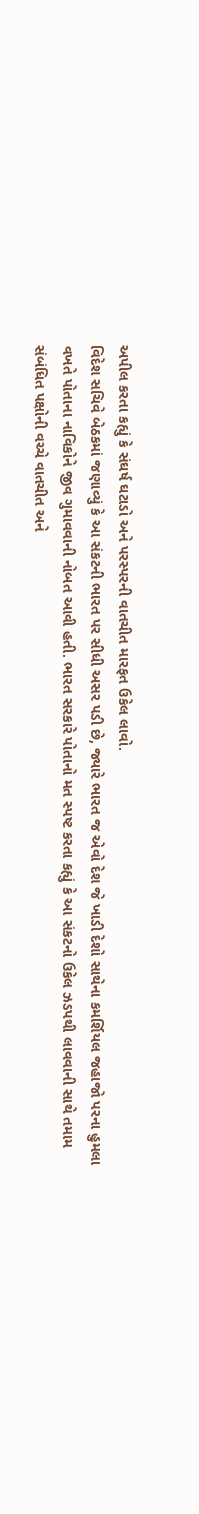અપીલ કરતા કહ્યું કે સંઘર્ષ ઘટાડો અને પરસ્પરની વાતચીત મારફત ઉકેલ લાવો.
વિદેશ સચિવે બેઠકમાં જણાવ્યું કે આ સંકટની ભારત પર સીધી અસર પડી છે, જ્યારે ભારત જ એવો દેશ જે ખાડી દેશો સાથેના કમર્શિયલ જહાજો પરના હુમલા વખતે પોતાના નાવિકોને જીવ ગુમાવવાની નોબત આવી હતી. ભારત સરકારે પોતાનો મત સ્પષ્ટ કરતા કહ્યું કે આ સંકટનો ઉકેલ ઝડપથી લાવવાની સાથે તમામ સંબંધિત પક્ષોની વચ્ચે વાતચીત અને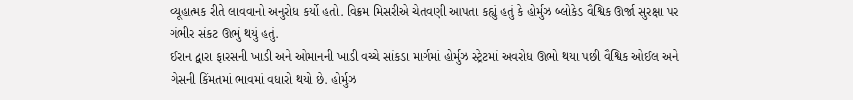વ્યૂહાત્મક રીતે લાવવાનો અનુરોધ કર્યો હતો. વિક્રમ મિસરીએ ચેતવણી આપતા કહ્યું હતું કે હોર્મુઝ બ્લોકેડ વૈશ્વિક ઊર્જા સુરક્ષા પર ગંભીર સંકટ ઊભું થયું હતું.
ઈરાન દ્વારા ફારસની ખાડી અને ઓમાનની ખાડી વચ્ચે સાંકડા માર્ગમાં હોર્મુઝ સ્ટ્રેટમાં અવરોધ ઊભો થયા પછી વૈશ્વિક ઓઈલ અને ગેસની કિંમતમાં ભાવમાં વધારો થયો છે. હોર્મુઝ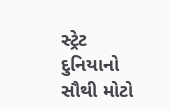સ્ટ્રેટ દુનિયાનો સૌથી મોટો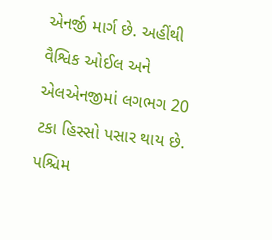એનર્જી માર્ગ છે. અહીંથી વૈશ્વિક ઓઈલ અને એલએનજીમાં લગભગ 20 ટકા હિસ્સો પસાર થાય છે. પશ્ચિમ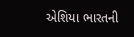એશિયા ભારતની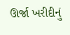ઊર્જા ખરીદીનું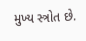મુખ્ય સ્ત્રોત છે.